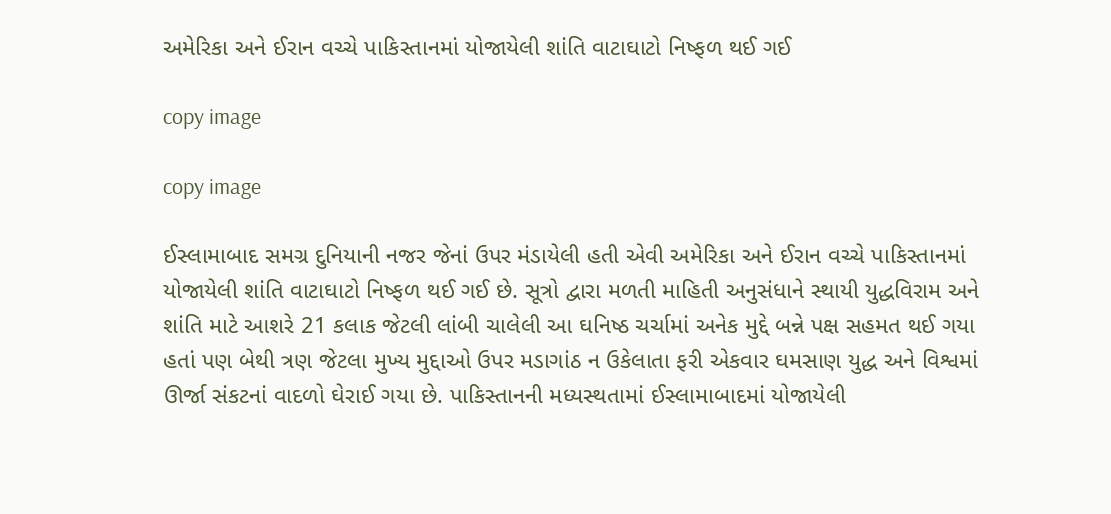અમેરિકા અને ઈરાન વચ્ચે પાકિસ્તાનમાં યોજાયેલી શાંતિ વાટાઘાટો નિષ્ફળ થઈ ગઈ

copy image

copy image

ઈસ્લામાબાદ સમગ્ર દુનિયાની નજર જેનાં ઉપર મંડાયેલી હતી એવી અમેરિકા અને ઈરાન વચ્ચે પાકિસ્તાનમાં યોજાયેલી શાંતિ વાટાઘાટો નિષ્ફળ થઈ ગઈ છે. સૂત્રો દ્વારા મળતી માહિતી અનુસંધાને સ્થાયી યુદ્ધવિરામ અને શાંતિ માટે આશરે 21 કલાક જેટલી લાંબી ચાલેલી આ ઘનિષ્ઠ ચર્ચામાં અનેક મુદ્દે બન્ને પક્ષ સહમત થઈ ગયા હતાં પણ બેથી ત્રણ જેટલા મુખ્ય મુદ્દાઓ ઉપર મડાગાંઠ ન ઉકેલાતા ફરી એકવાર ઘમસાણ યુદ્ધ અને વિશ્વમાં ઊર્જા સંકટનાં વાદળો ઘેરાઈ ગયા છે. પાકિસ્તાનની મધ્યસ્થતામાં ઈસ્લામાબાદમાં યોજાયેલી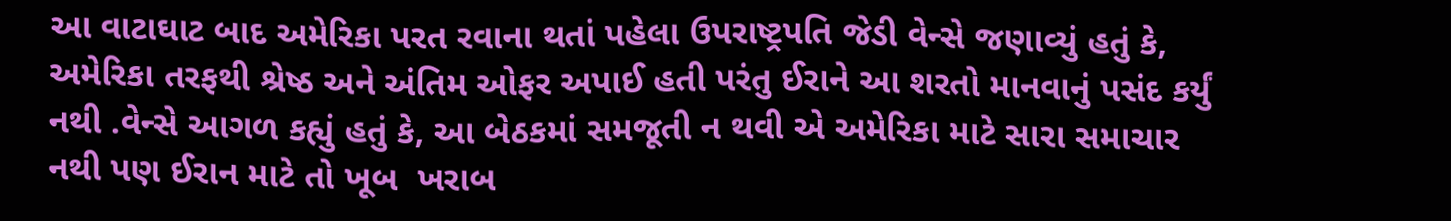આ વાટાઘાટ બાદ અમેરિકા પરત રવાના થતાં પહેલા ઉપરાષ્ટ્રપતિ જેડી વેન્સે જણાવ્યું હતું કે, અમેરિકા તરફથી શ્રેષ્ઠ અને અંતિમ ઓફર અપાઈ હતી પરંતુ ઈરાને આ શરતો માનવાનું પસંદ કર્યું નથી .વેન્સે આગળ કહ્યું હતું કે, આ બેઠકમાં સમજૂતી ન થવી એ અમેરિકા માટે સારા સમાચાર નથી પણ ઈરાન માટે તો ખૂબ  ખરાબ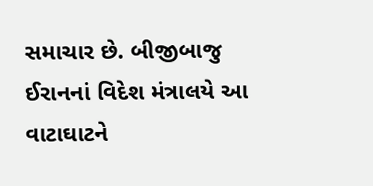સમાચાર છે. બીજીબાજુ ઈરાનનાં વિદેશ મંત્રાલયે આ વાટાઘાટને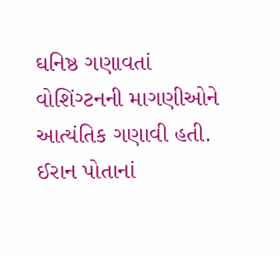ઘનિષ્ઠ ગણાવતાં વોશિંગ્ટનની માગણીઓને આત્યંતિક ગણાવી હતી. ઈરાન પોતાનાં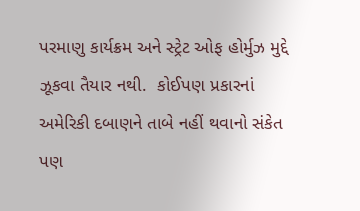પરમાણુ કાર્યક્રમ અને સ્ટ્રેટ ઓફ હોર્મુઝ મુદ્દે ઝૂકવા તૈયાર નથી.  કોઈપણ પ્રકારનાં અમેરિકી દબાણને તાબે નહીં થવાનો સંકેત પણ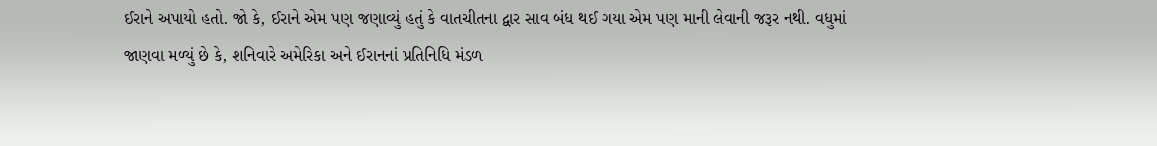ઈરાને અપાયો હતો. જો કે, ઈરાને એમ પણ જણાવ્યું હતું કે વાતચીતના દ્વાર સાવ બંધ થઈ ગયા એમ પણ માની લેવાની જરૂર નથી. વધુમાં જાણવા મળ્યું છે કે, શનિવારે અમેરિકા અને ઈરાનનાં પ્રતિનિધિ મંડળ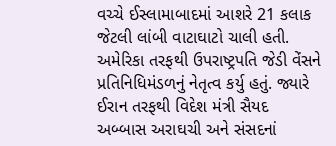વચ્ચે ઈસ્લામાબાદમાં આશરે 21 કલાક જેટલી લાંબી વાટાઘાટો ચાલી હતી. અમેરિકા તરફથી ઉપરાષ્ટ્રપતિ જેડી વેંસને પ્રતિનિધિમંડળનું નેતૃત્વ કર્યુ હતું. જ્યારે ઈરાન તરફથી વિદેશ મંત્રી સૈયદ અબ્બાસ અરાઘચી અને સંસદનાં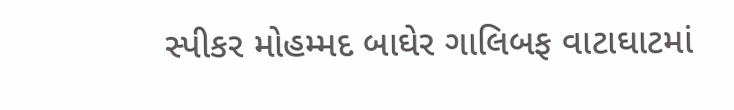સ્પીકર મોહમ્મદ બાઘેર ગાલિબફ વાટાઘાટમાં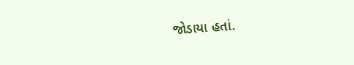જોડાયા હતાં.